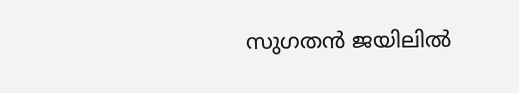സുഗതൻ ജയിലിൽ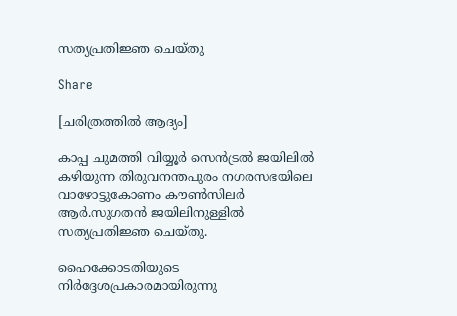സത്യപ്രതിജ്ഞ ചെയ്തു

Share

[ചരിത്രത്തിൽ ആദ്യം]

കാപ്പ ചുമത്തി വിയ്യൂർ സെൻട്രൽ ജയിലിൽ കഴിയുന്ന തിരുവനന്തപുരം നഗരസഭയിലെ വാഴോട്ടുകോണം കൗൺസിലർ ആർ.സുഗതൻ ജയിലിനുള്ളിൽ സത്യപ്രതിജ്ഞ ചെയ്തു.

ഹൈക്കോടതിയുടെ നിർദ്ദേശപ്രകാരമായിരുന്നു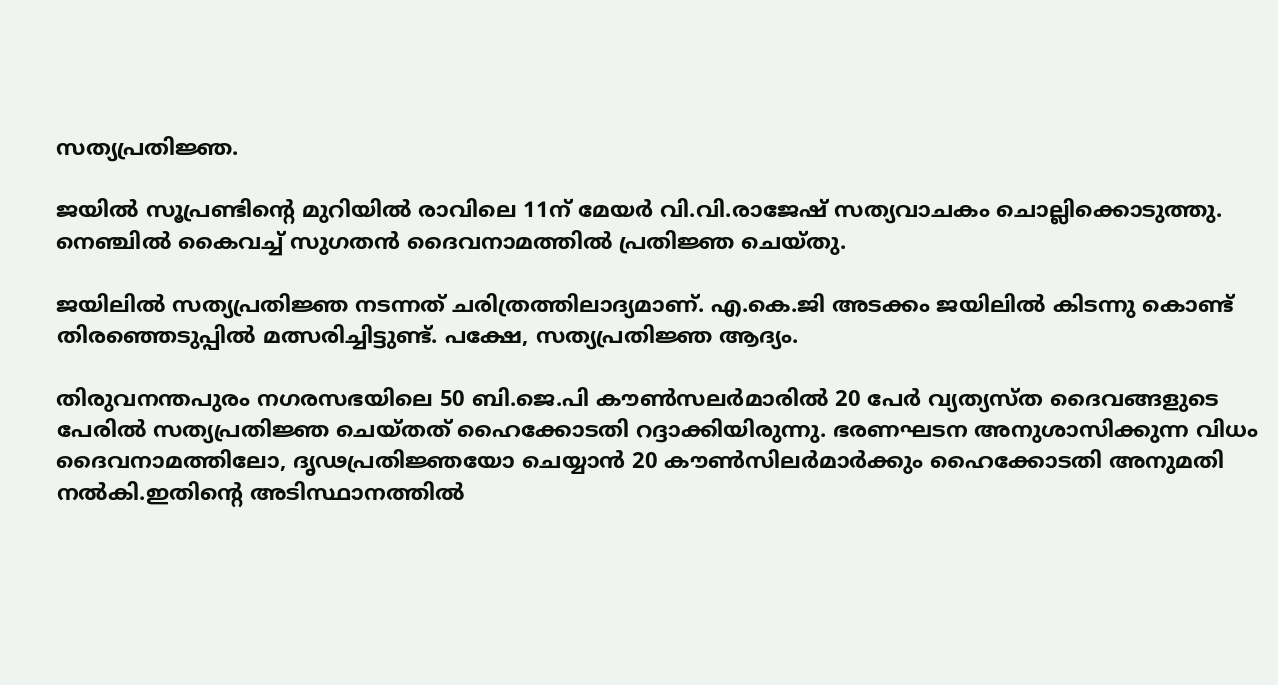സത്യപ്രതിജ്ഞ.

ജയിൽ സൂപ്രണ്ടിൻ്റെ മുറിയിൽ രാവിലെ 11ന് മേയർ വി.വി.രാജേഷ് സത്യവാചകം ചൊല്ലിക്കൊടുത്തു. നെഞ്ചിൽ കൈവച്ച് സുഗതൻ ദൈവനാമത്തിൽ പ്രതിജ്ഞ ചെയ്തു.

ജയിലിൽ സത്യപ്രതിജ്ഞ നടന്നത് ചരിത്രത്തിലാദ്യമാണ്. എ.കെ.ജി അടക്കം ജയിലിൽ കിടന്നു കൊണ്ട് തിരഞ്ഞെടുപ്പിൽ മത്സരിച്ചിട്ടുണ്ട്. പക്ഷേ, സത്യപ്രതിജ്ഞ ആദ്യം.

തിരുവനന്തപുരം നഗരസഭയിലെ 50 ബി.ജെ.പി കൗൺസലർമാരിൽ 20 പേർ വ്യത്യസ്ത ദൈവങ്ങളുടെ പേരിൽ സത്യപ്രതിജ്ഞ ചെയ്തത് ഹൈക്കോടതി റദ്ദാക്കിയിരുന്നു. ഭരണഘടന അനുശാസിക്കുന്ന വിധം ദൈവനാമത്തിലോ, ദൃഢപ്രതിജ്ഞയോ ചെയ്യാൻ 20 കൗൺസിലർമാർക്കും ഹൈക്കോടതി അനുമതി നൽകി.ഇതിൻ്റെ അടിസ്ഥാനത്തിൽ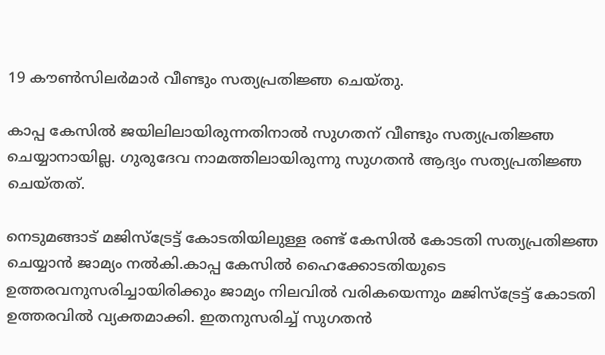19 കൗൺസിലർമാർ വീണ്ടും സത്യപ്രതിജ്ഞ ചെയ്തു.

കാപ്പ കേസിൽ ജയിലിലായിരുന്നതിനാൽ സുഗതന് വീണ്ടും സത്യപ്രതിജ്ഞ ചെയ്യാനായില്ല. ഗുരുദേവ നാമത്തിലായിരുന്നു സുഗതൻ ആദ്യം സത്യപ്രതിജ്ഞ ചെയ്തത്.

നെടുമങ്ങാട് മജിസ്ട്രേട്ട് കോടതിയിലുള്ള രണ്ട് കേസിൽ കോടതി സത്യപ്രതിജ്ഞ ചെയ്യാൻ ജാമ്യം നൽകി.കാപ്പ കേസിൽ ഹൈക്കോടതിയുടെ ഉത്തരവനുസരിച്ചായിരിക്കും ജാമ്യം നിലവിൽ വരികയെന്നും മജിസ്ട്രേട്ട് കോടതി ഉത്തരവിൽ വ്യക്തമാക്കി. ഇതനുസരിച്ച് സുഗതൻ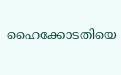ഹൈക്കോടതിയെ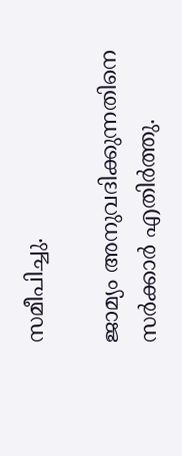സമീപിച്ചു.

ജാമ്യം അനുവദിക്കുന്നതിനെ സർക്കാർ എതിർത്തു.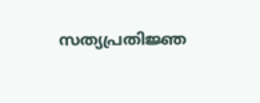സത്യപ്രതിജ്ഞ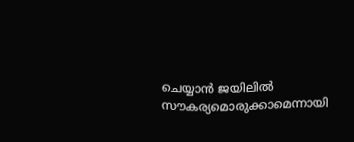ചെയ്യാൻ ജയിലിൽ സൗകര്യമൊരുക്കാമെന്നായി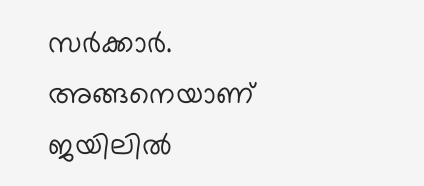സർക്കാർ. അങ്ങനെയാണ് ജയിലിൽ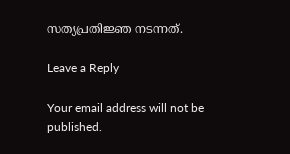സത്യപ്രതിജ്ഞ നടന്നത്.

Leave a Reply

Your email address will not be published.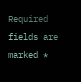Required fields are marked *